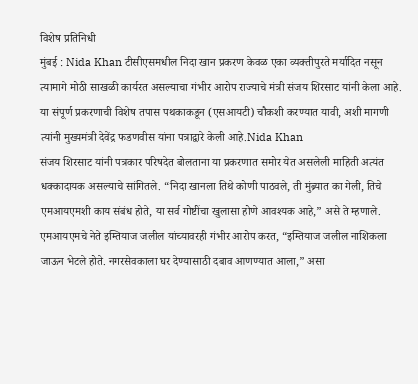विशेष प्रतिनिधी
मुंबई : Nida Khan टीसीएसमधील निदा खान प्रकरण केवळ एका व्यक्तीपुरते मर्यादित नसून त्यामागे मोठी साखळी कार्यरत असल्याचा गंभीर आरोप राज्याचे मंत्री संजय शिरसाट यांनी केला आहे. या संपूर्ण प्रकरणाची विशेष तपास पथकाकडून (एसआयटी) चौकशी करण्यात यावी, अशी मागणी त्यांनी मुख्यमंत्री देवेंद्र फडणवीस यांना पत्राद्वारे केली आहे.Nida Khan
संजय शिरसाट यांनी पत्रकार परिषदेत बोलताना या प्रकरणात समोर येत असलेली माहिती अत्यंत धक्कादायक असल्याचे सांगितले. “निदा खानला तिथे कोणी पाठवले, ती मुंब्र्यात का गेली, तिचे एमआयएमशी काय संबंध होते, या सर्व गोष्टींचा खुलासा होणे आवश्यक आहे,” असे ते म्हणाले. एमआयएमचे नेते इम्तियाज जलील यांच्यावरही गंभीर आरोप करत, “इम्तियाज जलील नाशिकला जाऊन भेटले होते. नगरसेवकाला घर देण्यासाठी दबाव आणण्यात आला,” असा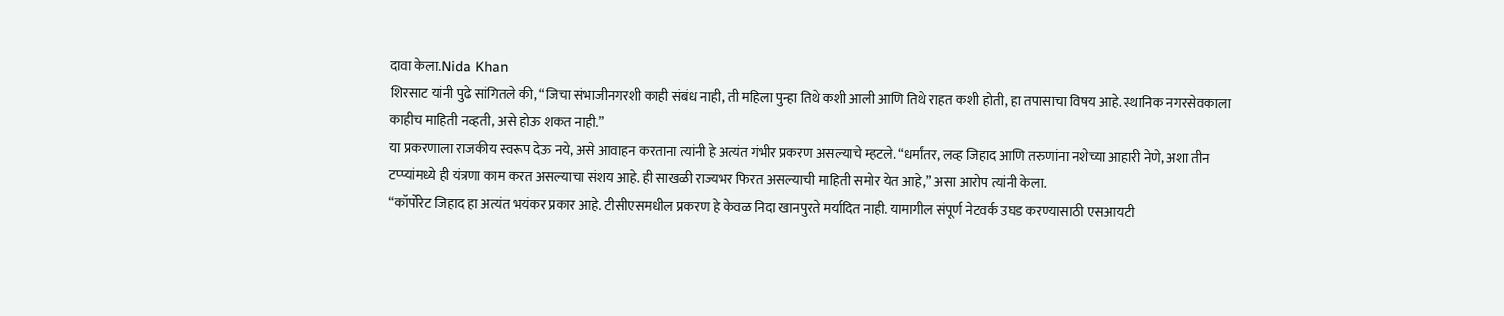दावा केला.Nida Khan
शिरसाट यांनी पुढे सांगितले की, “जिचा संभाजीनगरशी काही संबंध नाही, ती महिला पुन्हा तिथे कशी आली आणि तिथे राहत कशी होती, हा तपासाचा विषय आहे. स्थानिक नगरसेवकाला काहीच माहिती नव्हती, असे होऊ शकत नाही.”
या प्रकरणाला राजकीय स्वरूप देऊ नये, असे आवाहन करताना त्यांनी हे अत्यंत गंभीर प्रकरण असल्याचे म्हटले. “धर्मांतर, लव्ह जिहाद आणि तरुणांना नशेच्या आहारी नेणे, अशा तीन टप्प्यांमध्ये ही यंत्रणा काम करत असल्याचा संशय आहे. ही साखळी राज्यभर फिरत असल्याची माहिती समोर येत आहे,” असा आरोप त्यांनी केला.
“कॉर्पोरेट जिहाद हा अत्यंत भयंकर प्रकार आहे. टीसीएसमधील प्रकरण हे केवळ निदा खानपुरते मर्यादित नाही. यामागील संपूर्ण नेटवर्क उघड करण्यासाठी एसआयटी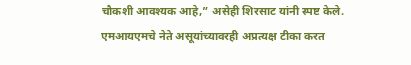चौकशी आवश्यक आहे,” असेही शिरसाट यांनी स्पष्ट केले.
एमआयएमचे नेते असूयांच्यावरही अप्रत्यक्ष टीका करत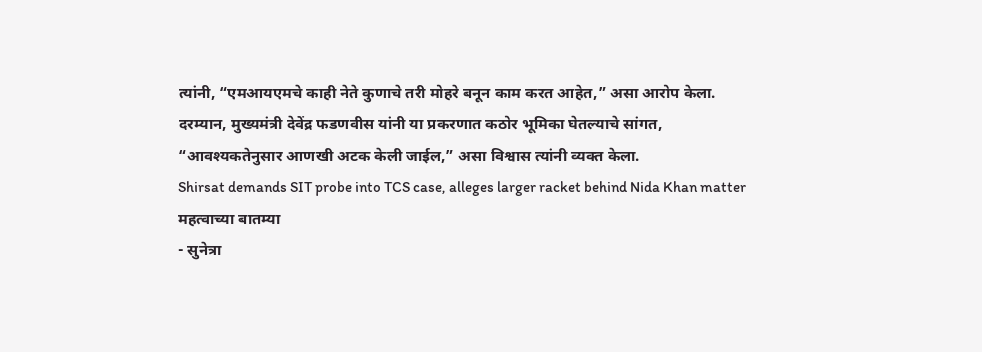त्यांनी, “एमआयएमचे काही नेते कुणाचे तरी मोहरे बनून काम करत आहेत,” असा आरोप केला. दरम्यान, मुख्यमंत्री देवेंद्र फडणवीस यांनी या प्रकरणात कठोर भूमिका घेतल्याचे सांगत, “आवश्यकतेनुसार आणखी अटक केली जाईल,” असा विश्वास त्यांनी व्यक्त केला.
Shirsat demands SIT probe into TCS case, alleges larger racket behind Nida Khan matter
महत्वाच्या बातम्या
- सुनेत्रा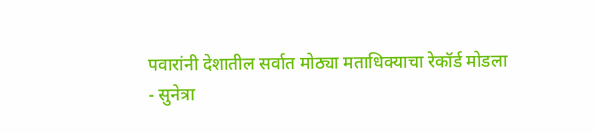पवारांनी देशातील सर्वात मोठ्या मताधिक्याचा रेकॉर्ड मोडला
- सुनेत्रा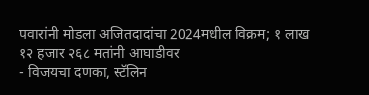पवारांनी मोडला अजितदादांचा 2024मधील विक्रम; १ लाख १२ हजार २६८ मतांनी आघाडीवर
- विजयचा दणका, स्टॅलिन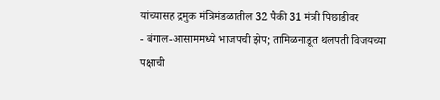यांच्यासह द्रमुक मंत्रिमंडळातील 32 पैकी 31 मंत्री पिछाडीवर
- बंगाल-आसाममध्ये भाजपची झेप; तामिळनाडूत थलपती विजयच्या पक्षाची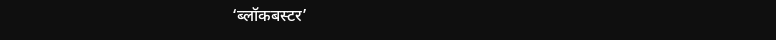‘ब्लॉकबस्टर’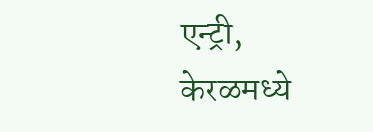एन्ट्री, केरळमध्ये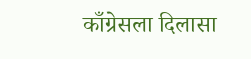काँग्रेसला दिलासा